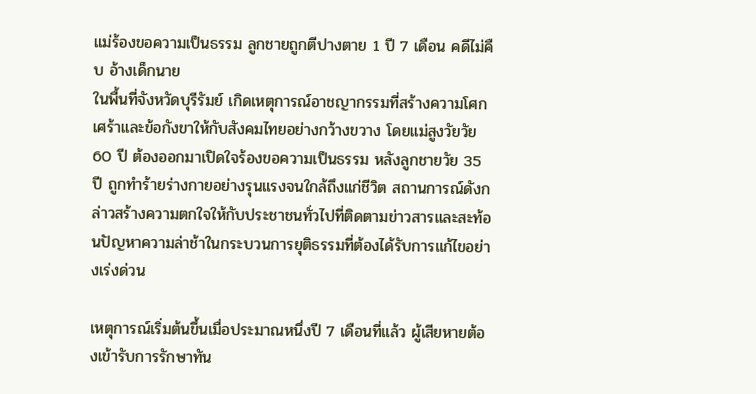แม่ร้องขอความเป็นธรรม ลูกชายถูกตีปางตาย 1 ปี 7 เดือน คดีไม่คืบ อ้างเด็กนาย
ในพื้นที่จังหวัดบุรีรัมย์ เกิดเหตุการณ์อาชญากรรมที่สร้างความโศกเศร้าและข้อกังขาให้กับสังคมไทยอย่างกว้างขวาง โดยแม่สูงวัยวัย 60 ปี ต้องออกมาเปิดใจร้องขอความเป็นธรรม หลังลูกชายวัย 35 ปี ถูกทำร้ายร่างกายอย่างรุนแรงจนใกล้ถึงแก่ชีวิต สถานการณ์ดังกล่าวสร้างความตกใจให้กับประชาชนทั่วไปที่ติดตามข่าวสารและสะท้อนปัญหาความล่าช้าในกระบวนการยุติธรรมที่ต้องได้รับการแก้ไขอย่างเร่งด่วน

เหตุการณ์เริ่มต้นขึ้นเมื่อประมาณหนึ่งปี 7 เดือนที่แล้ว ผู้เสียหายต้องเข้ารับการรักษาทัน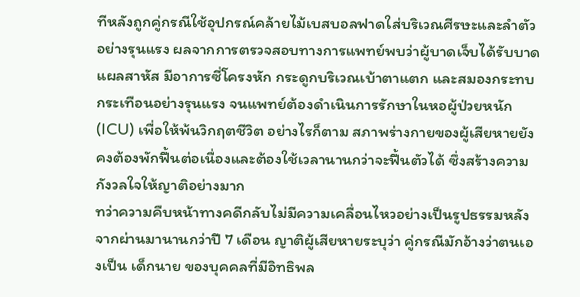ทีหลังถูกคู่กรณีใช้อุปกรณ์คล้ายไม้เบสบอลฟาดใส่บริเวณศีรษะและลำตัวอย่างรุนแรง ผลจากการตรวจสอบทางการแพทย์พบว่าผู้บาดเจ็บได้รับบาดแผลสาหัส มีอาการซี่โครงหัก กระดูกบริเวณเบ้าตาแตก และสมองกระทบกระเทือนอย่างรุนแรง จนแพทย์ต้องดำเนินการรักษาในหอผู้ป่วยหนัก (ICU) เพื่อให้พ้นวิกฤตชีวิต อย่างไรก็ตาม สภาพร่างกายของผู้เสียหายยังคงต้องพักฟื้นต่อเนื่องและต้องใช้เวลานานกว่าจะฟื้นตัวได้ ซึ่งสร้างความกังวลใจให้ญาติอย่างมาก
ทว่าความคืบหน้าทางคดีกลับไม่มีความเคลื่อนไหวอย่างเป็นรูปธรรมหลังจากผ่านมานานกว่าปี 7 เดือน ญาติผู้เสียหายระบุว่า คู่กรณีมักอ้างว่าตนเองเป็น เด็กนาย ของบุคคลที่มีอิทธิพล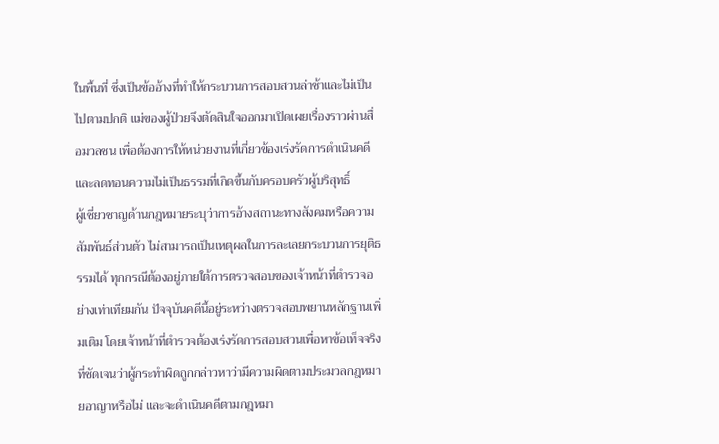ในพื้นที่ ซึ่งเป็นข้ออ้างที่ทำให้กระบวนการสอบสวนล่าช้าและไม่เป็นไปตามปกติ แม่ของผู้ป่วยจึงตัดสินใจออกมาเปิดเผยเรื่องราวผ่านสื่อมวลชน เพื่อต้องการให้หน่วยงานที่เกี่ยวข้องเร่งรัดการดำเนินคดีและลดทอนความไม่เป็นธรรมที่เกิดขึ้นกับครอบครัวผู้บริสุทธิ์
ผู้เชี่ยวชาญด้านกฎหมายระบุว่าการอ้างสถานะทางสังคมหรือความสัมพันธ์ส่วนตัว ไม่สามารถเป็นเหตุผลในการละเลยกระบวนการยุติธรรมได้ ทุกกรณีต้องอยู่ภายใต้การตรวจสอบของเจ้าหน้าที่ตำรวจอย่างเท่าเทียมกัน ปัจจุบันคดีนี้อยู่ระหว่างตรวจสอบพยานหลักฐานเพิ่มเติม โดยเจ้าหน้าที่ตำรวจต้องเร่งรัดการสอบสวนเพื่อหาข้อเท็จจริงที่ชัดเจนว่าผู้กระทำผิดถูกกล่าวหาว่ามีความผิดตามประมวลกฎหมายอาญาหรือไม่ และจะดำเนินคดีตามกฎหมา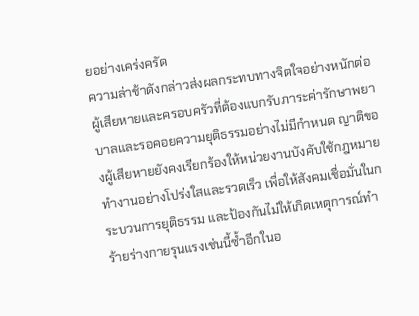ยอย่างเคร่งครัด
ความล่าช้าดังกล่าวส่งผลกระทบทางจิตใจอย่างหนักต่อผู้เสียหายและครอบครัวที่ต้องแบกรับภาระค่ารักษาพยาบาลและรอคอยความยุติธรรมอย่างไม่มีกำหนด ญาติของผู้เสียหายยังคงเรียกร้องให้หน่วยงานบังคับใช้กฎหมายทำงานอย่างโปร่งใสและรวดเร็ว เพื่อให้สังคมเชื่อมั่นในกระบวนการยุติธรรม และป้องกันไม่ให้เกิดเหตุการณ์ทำร้ายร่างกายรุนแรงเช่นนี้ซ้ำอีกในอ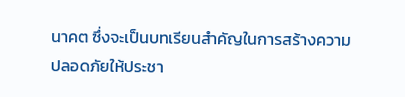นาคต ซึ่งจะเป็นบทเรียนสำคัญในการสร้างความปลอดภัยให้ประชา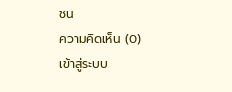ชน
ความคิดเห็น (0)
เข้าสู่ระบบ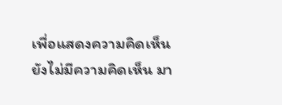เพื่อแสดงความคิดเห็น
ยังไม่มีความคิดเห็น มา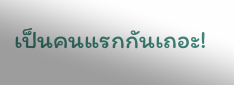เป็นคนแรกกันเถอะ!